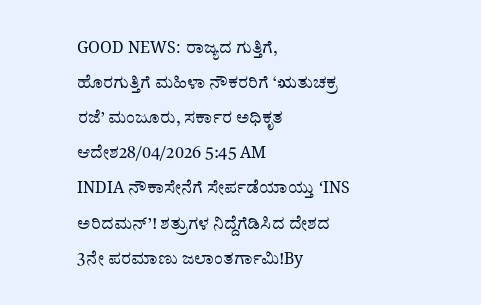GOOD NEWS: ರಾಜ್ಯದ ಗುತ್ತಿಗೆ, ಹೊರಗುತ್ತಿಗೆ ಮಹಿಳಾ ನೌಕರರಿಗೆ ‘ಋತುಚಕ್ರ ರಜೆ’ ಮಂಜೂರು, ಸರ್ಕಾರ ಅಧಿಕೃತ ಆದೇಶ28/04/2026 5:45 AM
INDIA ನೌಕಾಸೇನೆಗೆ ಸೇರ್ಪಡೆಯಾಯ್ತು ‘INS ಅರಿದಮನ್’! ಶತ್ರುಗಳ ನಿದ್ದೆಗೆಡಿಸಿದ ದೇಶದ 3ನೇ ಪರಮಾಣು ಜಲಾಂತರ್ಗಾಮಿ!By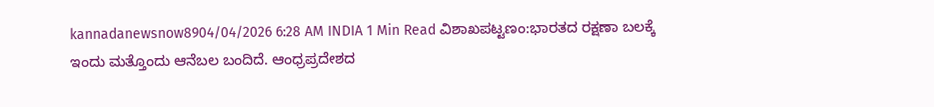kannadanewsnow8904/04/2026 6:28 AM INDIA 1 Min Read ವಿಶಾಖಪಟ್ಟಣಂ:ಭಾರತದ ರಕ್ಷಣಾ ಬಲಕ್ಕೆ ಇಂದು ಮತ್ತೊಂದು ಆನೆಬಲ ಬಂದಿದೆ. ಆಂಧ್ರಪ್ರದೇಶದ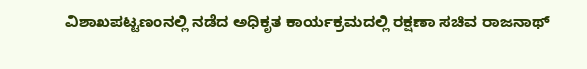ವಿಶಾಖಪಟ್ಟಣಂನಲ್ಲಿ ನಡೆದ ಅಧಿಕೃತ ಕಾರ್ಯಕ್ರಮದಲ್ಲಿ ರಕ್ಷಣಾ ಸಚಿವ ರಾಜನಾಥ್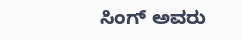ಸಿಂಗ್ ಅವರು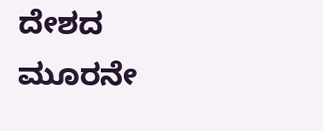ದೇಶದ ಮೂರನೇ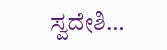ಸ್ವದೇಶಿ…